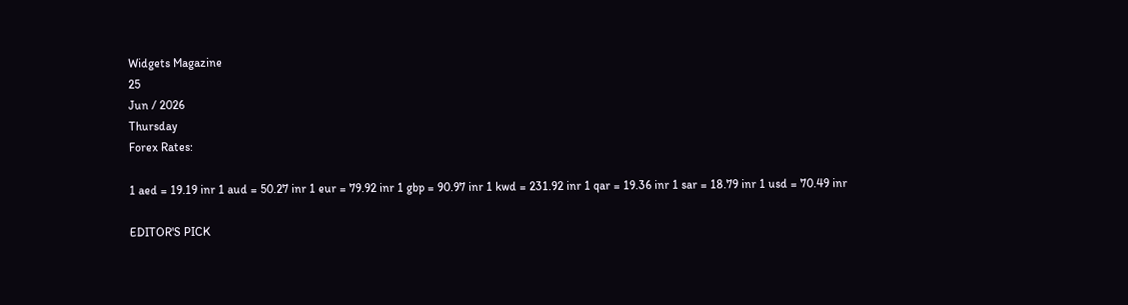Widgets Magazine
25
Jun / 2026
Thursday
Forex Rates:

1 aed = 19.19 inr 1 aud = 50.27 inr 1 eur = 79.92 inr 1 gbp = 90.97 inr 1 kwd = 231.92 inr 1 qar = 19.36 inr 1 sar = 18.79 inr 1 usd = 70.49 inr

EDITOR'S PICK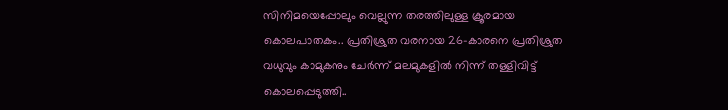സിനിമയെപ്പോലും വെല്ലുന്ന തരത്തിലുള്ള ക്രൂരമായ കൊലപാതകം.. പ്രതിശ്രുത വരനായ 26-കാരനെ പ്രതിശ്രുത വധുവും കാമുകനും ചേര്‍ന്ന് മലമുകളില്‍ നിന്ന് തള്ളിവിട്ട് കൊലപ്പെടുത്തി..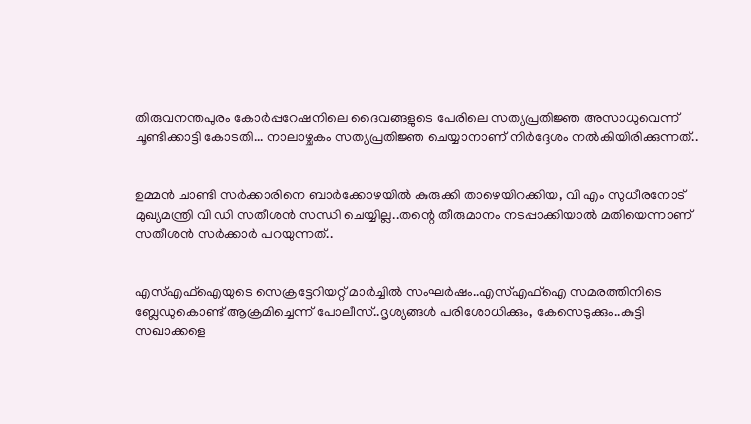തിരുവനന്തപുരം കോര്‍പ്പറേഷനിലെ ദൈവങ്ങളുടെ പേരിലെ സത്യപ്രതിജ്ഞ അസാധുവെന്ന് ചൂണ്ടിക്കാട്ടി കോടതി... നാലാഴ്ചകം സത്യപ്രതിജ്ഞ ചെയ്യാനാണ് നിര്‍ദ്ദേശം നല്‍കിയിരിക്കുന്നത്..


ഉമ്മൻ ചാണ്ടി സർക്കാരിനെ ബാർക്കോഴയിൽ കുരുക്കി താഴെയിറക്കിയ, വി എം സുധീരനോട് മുഖ്യമന്ത്രി വി ഡി സതീശൻ സന്ധി ചെയ്യില്ല..തന്റെ തീരുമാനം നടപ്പാക്കിയാൽ മതിയെന്നാണ് സതീശൻ സർക്കാർ പറയുന്നത്..


എസ്എഫ്ഐയുടെ സെക്രട്ടേറിയറ്റ് മാർച്ചിൽ സംഘർഷം..എസ്എഫ്ഐ സമരത്തിനിടെ ബ്ലേഡുകൊണ്ട് ആക്രമിച്ചെന്ന് പോലീസ്..ദൃശ്യങ്ങൾ പരിശോധിക്കും, കേസെടുക്കും..കുട്ടി സഖാക്കളെ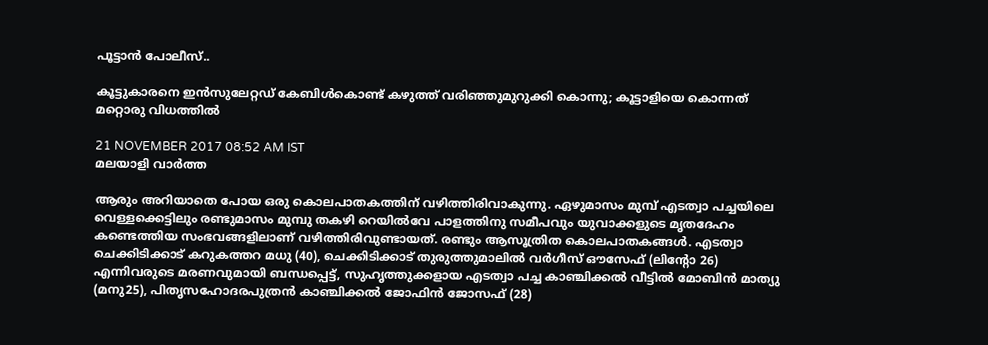പൂട്ടാൻ പോലീസ്..

കൂട്ടുകാരനെ ഇന്‍സുലേറ്റഡ് കേബിള്‍കൊണ്ട് കഴുത്ത് വരിഞ്ഞുമുറുക്കി കൊന്നു; കൂട്ടാളിയെ കൊന്നത് മറ്റൊരു വിധത്തില്‍

21 NOVEMBER 2017 08:52 AM IST
മലയാളി വാര്‍ത്ത

ആരും അറിയാതെ പോയ ഒരു കൊലപാതകത്തിന് വഴിത്തിരിവാകുന്നു. ഏഴുമാസം മുമ്പ് എടത്വാ പച്ചയിലെ വെള്ളക്കെട്ടിലും രണ്ടുമാസം മുമ്പു തകഴി റെയില്‍വേ പാളത്തിനു സമീപവും യുവാക്കളുടെ മൃതദേഹം കണ്ടെത്തിയ സംഭവങ്ങളിലാണ് വഴിത്തിരിവുണ്ടായത്. രണ്ടും ആസൂത്രിത കൊലപാതകങ്ങള്‍. എടത്വാ ചെക്കിടിക്കാട് കറുകത്തറ മധു (40), ചെക്കിടിക്കാട് തുരുത്തുമാലില്‍ വര്‍ഗീസ് ഔസേഫ് (ലിന്റോ 26) എന്നിവരുടെ മരണവുമായി ബന്ധപ്പെട്ട്, സുഹൃത്തുക്കളായ എടത്വാ പച്ച കാഞ്ചിക്കല്‍ വീട്ടില്‍ മോബിന്‍ മാത്യു (മനു25), പിതൃസഹോദരപുത്രന്‍ കാഞ്ചിക്കല്‍ ജോഫിന്‍ ജോസഫ് (28)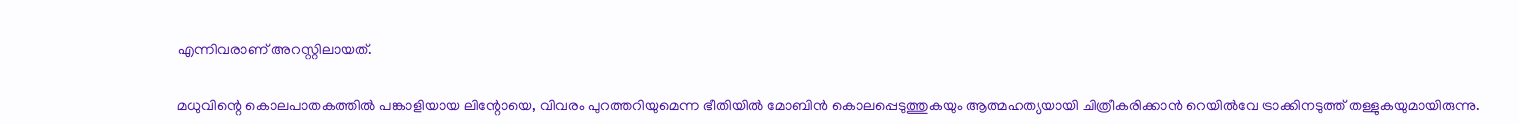എന്നിവരാണ് അറസ്റ്റിലായത്.

മധുവിന്റെ കൊലപാതകത്തില്‍ പങ്കാളിയായ ലിന്റോയെ, വിവരം പുറത്തറിയുമെന്ന ഭീതിയില്‍ മോബിന്‍ കൊലപ്പെടുത്തുകയും ആത്മഹത്യയായി ചിത്രീകരിക്കാന്‍ റെയില്‍വേ ട്രാക്കിനടുത്ത് തള്ളുകയുമായിരുന്നു.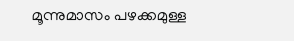മൂന്നുമാസം പഴക്കമുള്ള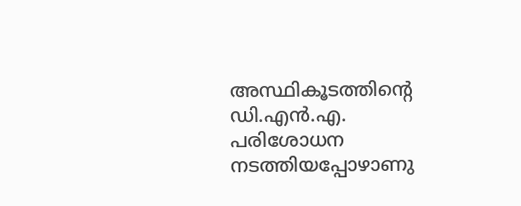അസ്ഥികൂടത്തിന്റെ ഡി.എന്‍.എ. പരിശോധന നടത്തിയപ്പോഴാണു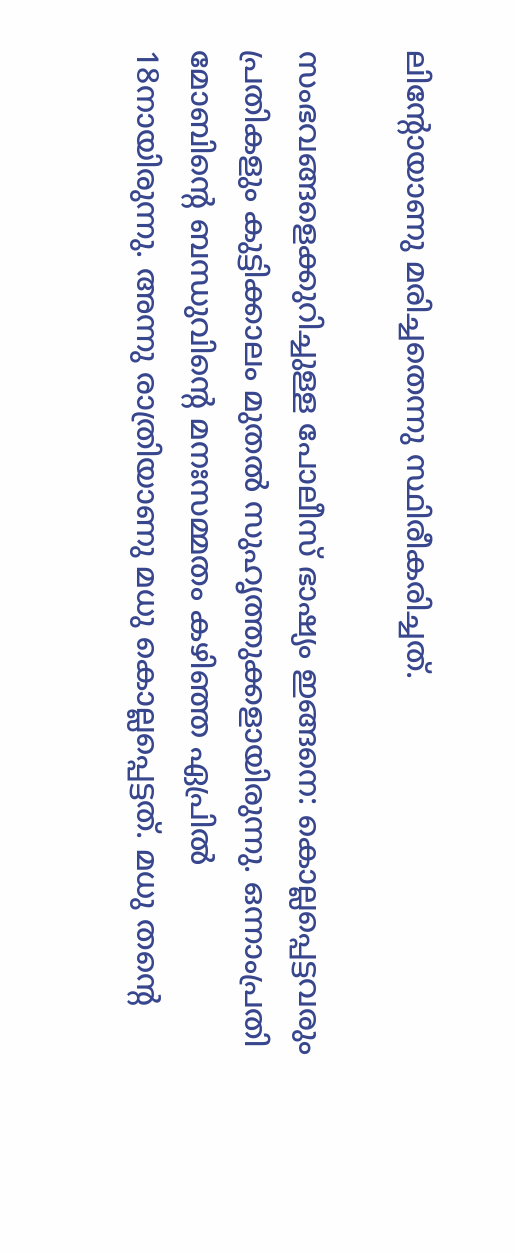ലിന്റോയാണു മരിച്ചതെന്നു സ്ഥിരീകരിച്ചത്.

സംഭവങ്ങളെക്കുറിച്ചുള്ള പോലീസ് ഭാഷ്യം ഇങ്ങനെ: കൊല്ലപ്പെട്ടവരും പ്രതികളും കുട്ടിക്കാലം മുതല്‍ സുഹൃത്തുക്കളായിരുന്നു. ഒന്നാംപ്രതി മോബിന്റെ ബന്ധുവിന്റെ മനഃസമ്മതം കഴിഞ്ഞ ഏപ്രില്‍ 18നായിരുന്നു. അന്നു രാത്രിയാണു മധു കൊല്ലപ്പെട്ടത്. മധു തന്റെ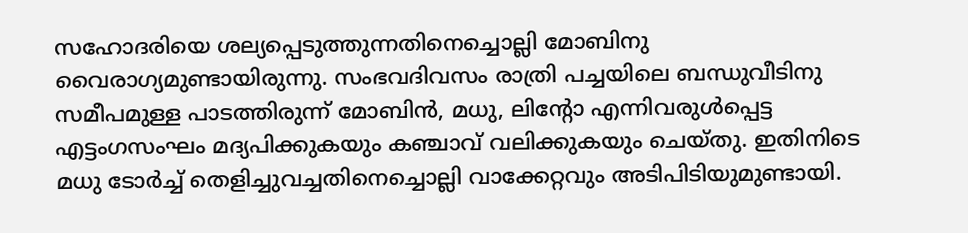സഹോദരിയെ ശല്യപ്പെടുത്തുന്നതിനെച്ചൊല്ലി മോബിനു വൈരാഗ്യമുണ്ടായിരുന്നു. സംഭവദിവസം രാത്രി പച്ചയിലെ ബന്ധുവീടിനു സമീപമുള്ള പാടത്തിരുന്ന് മോബിന്‍, മധു, ലിന്റോ എന്നിവരുള്‍പ്പെട്ട എട്ടംഗസംഘം മദ്യപിക്കുകയും കഞ്ചാവ് വലിക്കുകയും ചെയ്തു. ഇതിനിടെ മധു ടോര്‍ച്ച് തെളിച്ചുവച്ചതിനെച്ചൊല്ലി വാക്കേറ്റവും അടിപിടിയുമുണ്ടായി.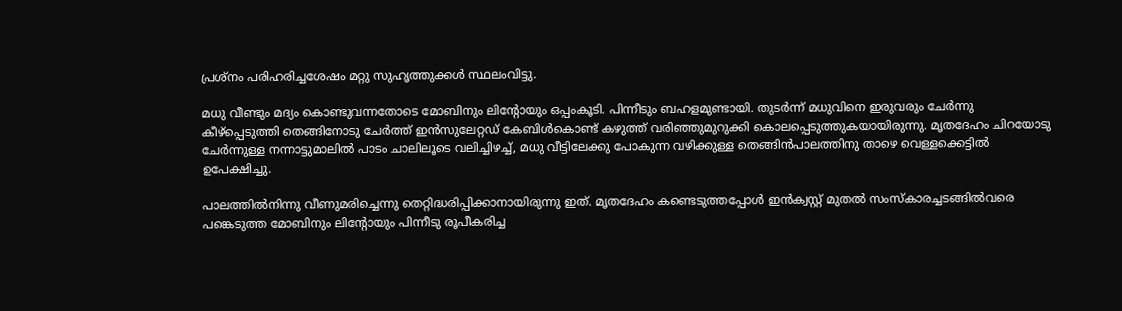പ്രശ്‌നം പരിഹരിച്ചശേഷം മറ്റു സുഹൃത്തുക്കള്‍ സ്ഥലംവിട്ടു.

മധു വീണ്ടും മദ്യം കൊണ്ടുവന്നതോടെ മോബിനും ലിന്റോയും ഒപ്പംകൂടി. പിന്നീടും ബഹളമുണ്ടായി. തുടര്‍ന്ന് മധുവിനെ ഇരുവരും ചേര്‍ന്നു കീഴ്‌പ്പെടുത്തി തെങ്ങിനോടു ചേര്‍ത്ത് ഇന്‍സുലേറ്റഡ് കേബിള്‍കൊണ്ട് കഴുത്ത് വരിഞ്ഞുമുറുക്കി കൊലപ്പെടുത്തുകയായിരുന്നു. മൃതദേഹം ചിറയോടു ചേര്‍ന്നുള്ള നന്നാട്ടുമാലില്‍ പാടം ചാലിലൂടെ വലിച്ചിഴച്ച്, മധു വീട്ടിലേക്കു പോകുന്ന വഴിക്കുള്ള തെങ്ങിന്‍പാലത്തിനു താഴെ വെള്ളക്കെട്ടില്‍ ഉപേക്ഷിച്ചു.

പാലത്തില്‍നിന്നു വീണുമരിച്ചെന്നു തെറ്റിദ്ധരിപ്പിക്കാനായിരുന്നു ഇത്. മൃതദേഹം കണ്ടെടുത്തപ്പോള്‍ ഇന്‍ക്വസ്റ്റ് മുതല്‍ സംസ്‌കാരച്ചടങ്ങില്‍വരെ പങ്കെടുത്ത മോബിനും ലിന്റോയും പിന്നീടു രൂപീകരിച്ച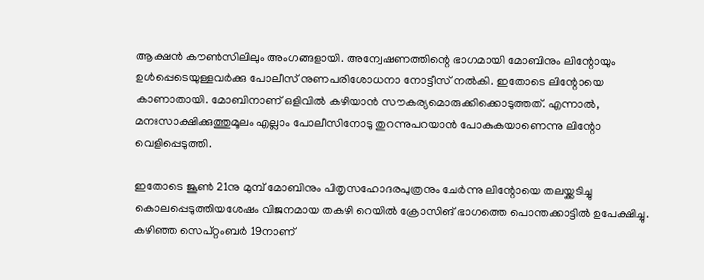ആക്ഷന്‍ കൗണ്‍സിലിലും അംഗങ്ങളായി. അന്വേഷണത്തിന്റെ ഭാഗമായി മോബിനും ലിന്റോയും ഉള്‍പ്പെടെയുള്ളവര്‍ക്കു പോലീസ് നുണപരിശോധനാ നോട്ടീസ് നല്‍കി. ഇതോടെ ലിന്റോയെ കാണാതായി. മോബിനാണ് ഒളിവില്‍ കഴിയാന്‍ സൗകര്യമൊരുക്കിക്കൊടുത്തത്. എന്നാല്‍, മനഃസാക്ഷിക്കുത്തുമൂലം എല്ലാം പോലീസിനോടു തുറന്നുപറയാന്‍ പോകുകയാണെന്നു ലിന്റോ വെളിപ്പെടുത്തി.

ഇതോടെ ജൂണ്‍ 21നു മുമ്പ് മോബിനും പിതൃസഹോദരപുത്രനും ചേര്‍ന്നു ലിന്റോയെ തലയ്ക്കടിച്ചു കൊലപ്പെടുത്തിയശേഷം വിജനമായ തകഴി റെയില്‍ ക്രോസിങ് ഭാഗത്തെ പൊന്തക്കാട്ടില്‍ ഉപേക്ഷിച്ചു. കഴിഞ്ഞ സെപ്റ്റംബര്‍ 19നാണ്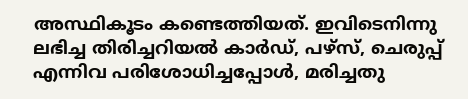അസ്ഥികൂടം കണ്ടെത്തിയത്. ഇവിടെനിന്നു ലഭിച്ച തിരിച്ചറിയല്‍ കാര്‍ഡ്, പഴ്‌സ്, ചെരുപ്പ് എന്നിവ പരിശോധിച്ചപ്പോള്‍, മരിച്ചതു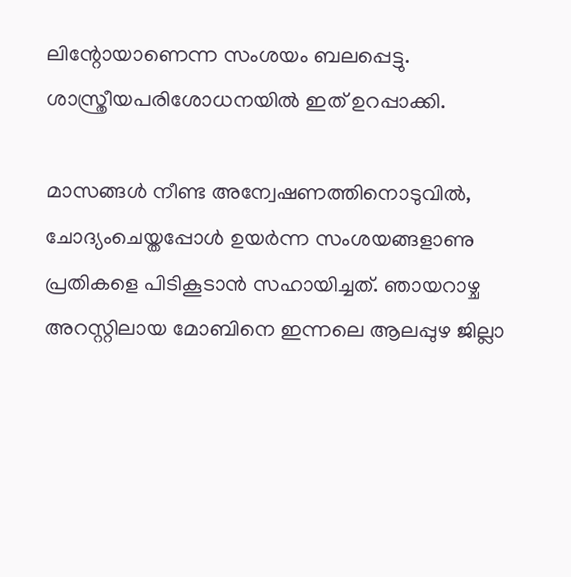ലിന്റോയാണെന്ന സംശയം ബലപ്പെട്ടു. ശാസ്ത്രീയപരിശോധനയില്‍ ഇത് ഉറപ്പാക്കി.

മാസങ്ങള്‍ നീണ്ട അന്വേഷണത്തിനൊടുവില്‍, ചോദ്യംചെയ്തപ്പോള്‍ ഉയര്‍ന്ന സംശയങ്ങളാണു പ്രതികളെ പിടികൂടാന്‍ സഹായിച്ചത്. ഞായറാഴ്ച അറസ്റ്റിലായ മോബിനെ ഇന്നലെ ആലപ്പുഴ ജില്ലാ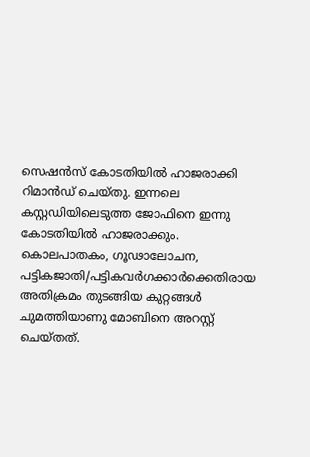സെഷന്‍സ് കോടതിയില്‍ ഹാജരാക്കി റിമാന്‍ഡ് ചെയ്തു. ഇന്നലെ കസ്റ്റഡിയിലെടുത്ത ജോഫിനെ ഇന്നു കോടതിയില്‍ ഹാജരാക്കും. കൊലപാതകം, ഗൂഢാലോചന, പട്ടികജാതി/പട്ടികവര്‍ഗക്കാര്‍ക്കെതിരായ അതിക്രമം തുടങ്ങിയ കുറ്റങ്ങള്‍ ചുമത്തിയാണു മോബിനെ അറസ്റ്റ് ചെയ്തത്.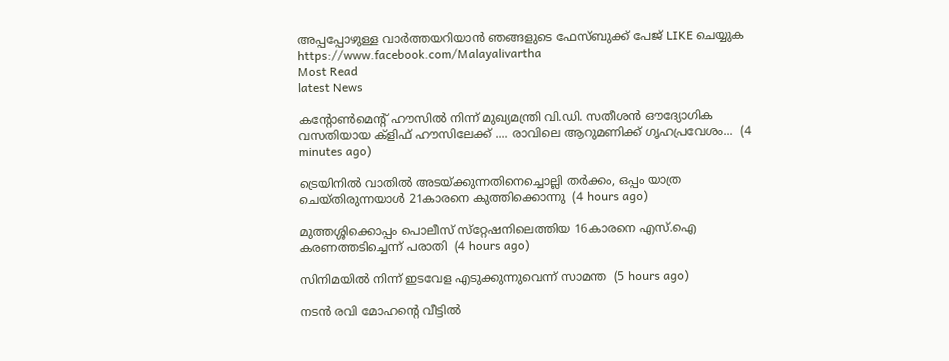അപ്പപ്പോഴുള്ള വാര്‍ത്തയറിയാന്‍ ഞങ്ങളുടെ ഫേസ്‌ബുക്ക്‌ പേജ് LIKE ചെയ്യുക
https://www.facebook.com/Malayalivartha
Most Read
latest News

കന്റോണ്‍മെന്റ് ഹൗസിൽ നിന്ന് മുഖ്യമന്ത്രി വി.ഡി. സതീശൻ ഔദ്യോഗിക വസതിയായ ക്ളിഫ് ഹൗസിലേക്ക് .... രാവിലെ ആറുമണിക്ക് ഗൃഹപ്രവേശം...  (4 minutes ago)

ട്രെയിനില്‍ വാതില്‍ അടയ്ക്കുന്നതിനെച്ചൊല്ലി തര്‍ക്കം, ഒപ്പം യാത്ര ചെയ്തിരുന്നയാള്‍ 21കാരനെ കുത്തിക്കൊന്നു  (4 hours ago)

മുത്തശ്ശിക്കൊപ്പം പൊലീസ് സ്‌റ്റേഷനിലെത്തിയ 16കാരനെ എസ്.ഐ കരണത്തടിച്ചെന്ന് പരാതി  (4 hours ago)

സിനിമയില്‍ നിന്ന് ഇടവേള എടുക്കുന്നുവെന്ന് സാമന്ത  (5 hours ago)

നടന്‍ രവി മോഹന്റെ വീട്ടില്‍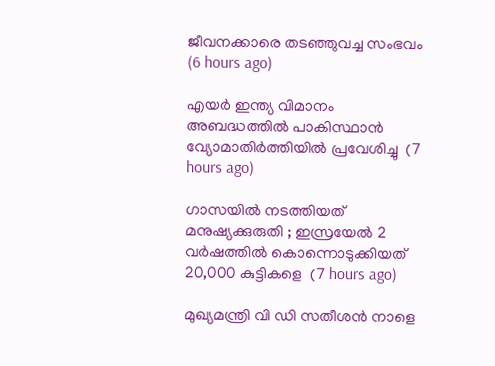ജീവനക്കാരെ തടഞ്ഞുവച്ച സംഭവം  (6 hours ago)

എയര്‍ ഇന്ത്യ വിമാനം അബദ്ധത്തില്‍ പാകിസ്ഥാന്‍ വ്യോമാതിര്‍ത്തിയില്‍ പ്രവേശിച്ചു  (7 hours ago)

ഗാസയില്‍ നടത്തിയത് മനുഷ്യക്കുരുതി ; ഇസ്രയേല്‍ 2 വര്‍ഷത്തില്‍ കൊന്നൊടുക്കിയത് 20,000 കുട്ടികളെ  (7 hours ago)

മുഖ്യമന്ത്രി വി ഡി സതീശന്‍ നാളെ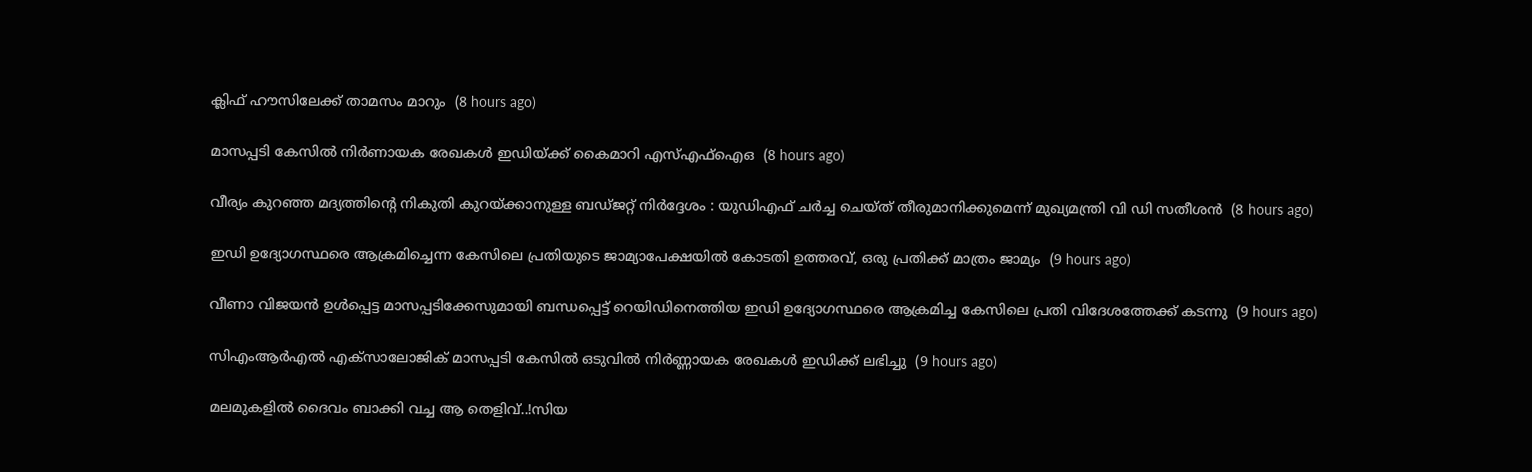ക്ലിഫ് ഹൗസിലേക്ക് താമസം മാറും  (8 hours ago)

മാസപ്പടി കേസില്‍ നിര്‍ണായക രേഖകള്‍ ഇഡിയ്ക്ക് കൈമാറി എസ്എഫ്‌ഐഒ  (8 hours ago)

വീര്യം കുറഞ്ഞ മദ്യത്തിന്റെ നികുതി കുറയ്ക്കാനുള്ള ബഡ്ജറ്റ് നിര്‍ദ്ദേശം : യുഡിഎഫ് ചര്‍ച്ച ചെയ്ത് തീരുമാനിക്കുമെന്ന് മുഖ്യമന്ത്രി വി ഡി സതീശന്‍  (8 hours ago)

ഇഡി ഉദ്യോഗസ്ഥരെ ആക്രമിച്ചെന്ന കേസിലെ പ്രതിയുടെ ജാമ്യാപേക്ഷയിൽ കോടതി ഉത്തരവ്, ഒരു പ്രതിക്ക് മാത്രം ജാമ്യം  (9 hours ago)

വീണാ വിജയൻ ഉൾപ്പെട്ട മാസപ്പടിക്കേസുമായി ബന്ധപ്പെട്ട് റെയിഡിനെത്തിയ ഇഡി ഉദ്യോഗസ്ഥരെ ആക്രമിച്ച കേസിലെ പ്രതി വിദേശത്തേക്ക് കടന്നു  (9 hours ago)

സിഎംആർഎൽ എക്സാലോജിക് മാസപ്പടി കേസില്‍ ഒടുവിൽ നിർണ്ണായക രേഖകൾ ഇഡിക്ക് ലഭിച്ചു  (9 hours ago)

മലമുകളിൽ ദൈവം ബാക്കി വച്ച ആ തെളിവ്..!സിയ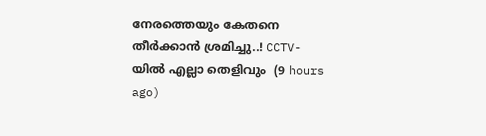നേരത്തെയും കേതനെ തീർക്കാൻ ശ്രമിച്ചു..! CCTV-യിൽ എല്ലാ തെളിവും  (9 hours ago)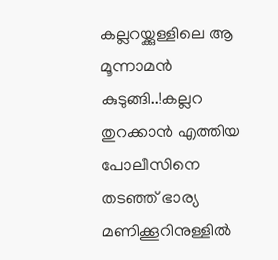കല്ലറയ്ക്കുള്ളിലെ ആ മൂന്നാമന്‍ കുടുങ്ങി..!കല്ലറ തുറക്കാൻ എത്തിയ പോലീസിനെ തടഞ്ഞ് ഭാര്യ മണിക്കൂറിനുള്ളിൽ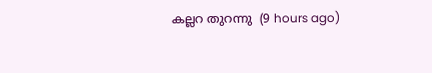കല്ലറ തുറന്നു  (9 hours ago)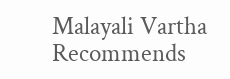Malayali Vartha Recommends